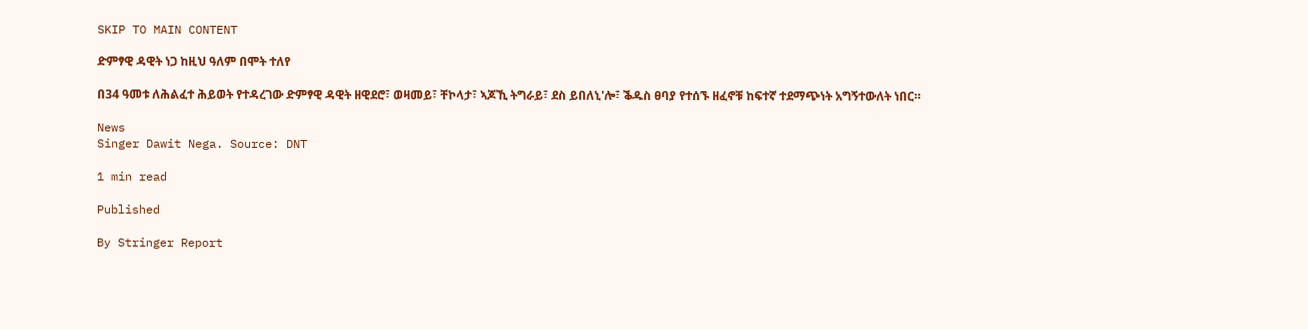SKIP TO MAIN CONTENT

ድምፃዊ ዳዊት ነጋ ከዚህ ዓለም በሞት ተለየ

በ34 ዓመቱ ለሕልፈተ ሕይወት የተዳረገው ድምፃዊ ዳዊት ዘዊደሮ፣ ወዛመይ፣ ቸኮላታ፣ ኣጆኺ ትግራይ፣ ደስ ይበለኒ'ሎ፣ ቕዱስ ፀባያ የተሰኙ ዘፈኖቹ ከፍተኛ ተደማጭነት አግኝተውለት ነበር።

News
Singer Dawit Nega. Source: DNT

1 min read

Published

By Stringer Report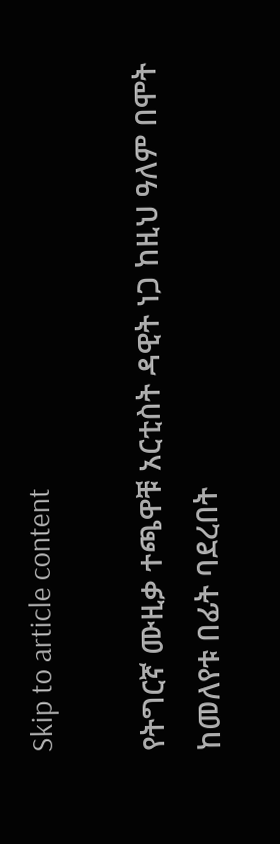Skip to article content

የትግርኛ ሙዚቃ ተጫዋቹ አርቲስት ዳዊት ነጋ ከዚህ ዓለም በሞት ከመለየቱ በፊት ባደረበት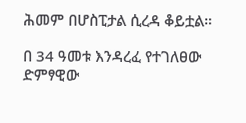ሕመም በሆስፒታል ሲረዳ ቆይቷል።

በ 34 ዓመቱ እንዳረፈ የተገለፀው ድምፃዊው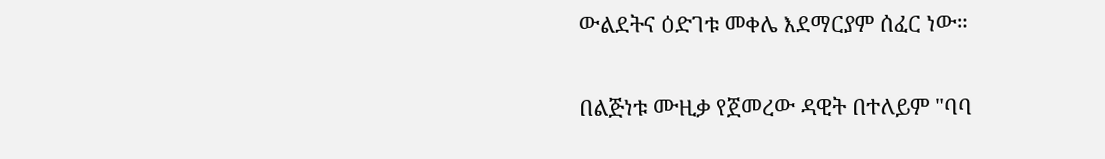ውልደትና ዕድገቱ መቀሌ እደማርያም ሰፈር ነው።

በልጅነቱ ሙዚቃ የጀመረው ዳዊት በተለይም "ባባ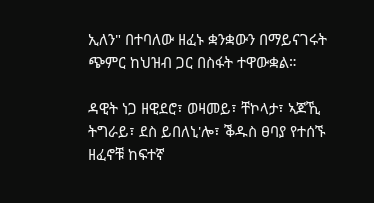ኢለን" በተባለው ዘፈኑ ቋንቋውን በማይናገሩት ጭምር ከህዝብ ጋር በስፋት ተዋውቋል።

ዳዊት ነጋ ዘዊደሮ፣ ወዛመይ፣ ቸኮላታ፣ ኣጆኺ ትግራይ፣ ደስ ይበለኒ'ሎ፣ ቕዱስ ፀባያ የተሰኙ ዘፈኖቹ ከፍተኛ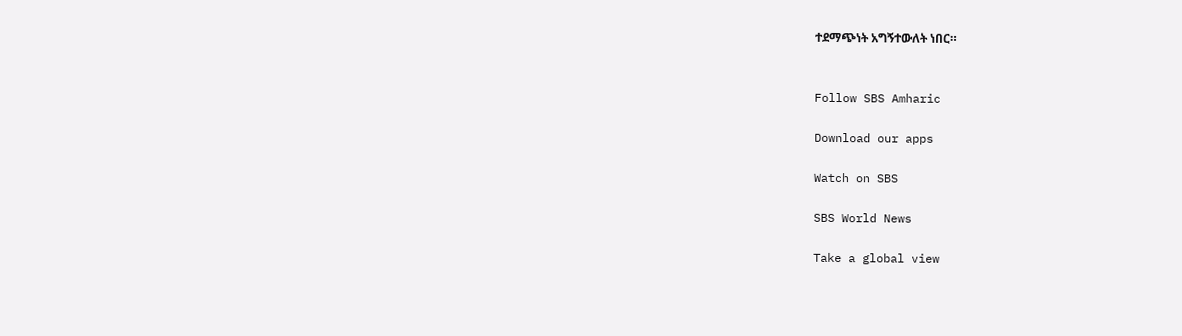ተደማጭነት አግኝተውለት ነበር።


Follow SBS Amharic

Download our apps

Watch on SBS

SBS World News

Take a global view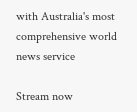with Australia's most comprehensive world news service

Stream now